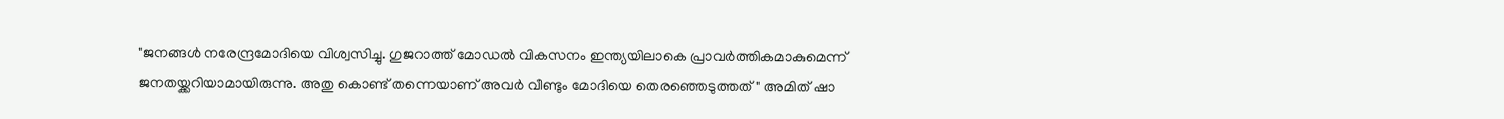"ജനങ്ങൾ നരേന്ദ്രമോദിയെ വിശ്വസിച്ചു. ഗുജറാത്ത് മോഡൽ വികസനം ഇന്ത്യയിലാകെ പ്രാവ‍ർത്തികമാകുമെന്ന് ജനതയ്ക്കറിയാമായിരുന്നു. അതു കൊണ്ട് തന്നെയാണ് അവ‍ർ വീണ്ടും മോദിയെ തെരഞ്ഞെടുത്തത്" അമിത് ഷാ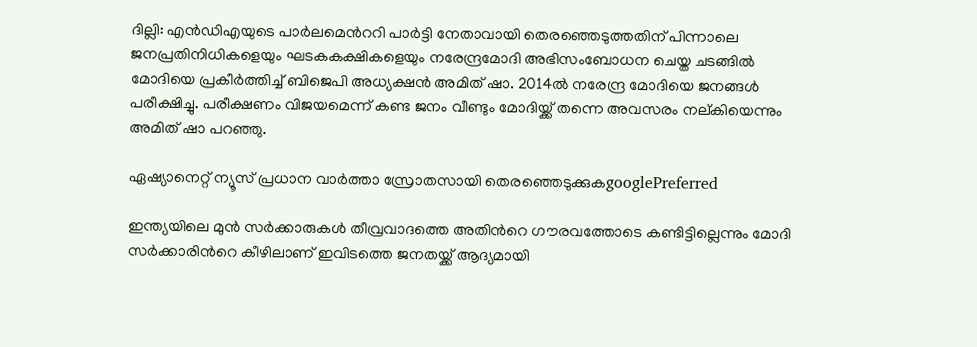ദില്ലി: എന്‍ഡിഎയുടെ പാര്‍ലമെന്‍ററി പാര്‍ട്ടി നേതാവായി തെരഞ്ഞെടുത്തതിന് പിന്നാലെ ജനപ്രതിനിധികളെയും ഘടകകക്ഷികളെയും നരേന്ദ്രമോദി അഭിസംബോധന ചെയ്ത ചടങ്ങിൽ മോദിയെ പ്രകീർത്തിച്ച് ബിജെപി അധ്യക്ഷൻ അമിത് ഷാ. 2014ൽ നരേന്ദ്ര മോദിയെ ജനങ്ങൾ പരീക്ഷിച്ചു. പരീക്ഷണം വിജയമെന്ന് കണ്ട ജനം വീണ്ടും മോദിയ്ക്ക് തന്നെ അവസരം നല്കിയെന്നും അമിത് ഷാ പറഞ്ഞു.

ഏഷ്യാനെറ്റ് ന്യൂസ് പ്രധാന വാർത്താ സ്രോതസായി തെരഞ്ഞെടുക്കുകgooglePreferred

ഇന്ത്യയിലെ മുൻ സർക്കാരുകൾ തീവ്രവാദത്തെ അതിന്‍റെ ഗൗരവത്തോടെ കണ്ടിട്ടില്ലെന്നും മോദി സ‍ർക്കാരിന്‍റെ കീഴിലാണ് ഇവിടത്തെ ജനതയ്ക്ക് ആദ്യമായി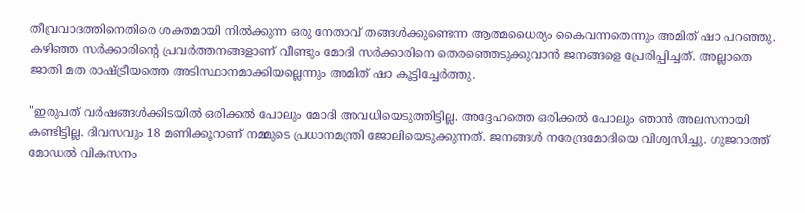തീവ്രവാദത്തിനെതിരെ ശക്തമായി നിൽക്കുന്ന ഒരു നേതാവ് തങ്ങൾക്കുണ്ടെന്ന ആത്മധൈര്യം കൈവന്നതെന്നും അമിത് ഷാ പറഞ്ഞു. കഴിഞ്ഞ സ‍ർക്കാരിന്‍റെ പ്രവ‍ർത്തനങ്ങളാണ് വീണ്ടും മോദി സ‍ർക്കാരിനെ തെരഞ്ഞെടുക്കുവാൻ ജനങ്ങളെ പ്രേരിപ്പിച്ചത്. അല്ലാതെ ജാതി മത രാഷ്ട്രീയത്തെ അടിസ്ഥാനമാക്കിയല്ലെന്നും അമിത് ഷാ കൂട്ടിച്ചേർത്തു.

"ഇരുപത് വ‍ർഷങ്ങൾക്കിടയിൽ ഒരിക്കൽ പോലും മോദി അവധിയെടുത്തിട്ടില്ല. അദ്ദേഹത്തെ ഒരിക്കൽ പോലും ഞാൻ അലസനായി കണ്ടിട്ടില്ല. ദിവസവും 18 മണിക്കൂറാണ് നമ്മുടെ പ്രധാനമന്ത്രി ജോലിയെടുക്കുന്നത്. ജനങ്ങൾ നരേന്ദ്രമോദിയെ വിശ്വസിച്ചു. ഗുജറാത്ത് മോഡൽ വികസനം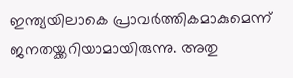ഇന്ത്യയിലാകെ പ്രാവ‍ർത്തികമാകുമെന്ന് ജനതയ്ക്കറിയാമായിരുന്നു. അതു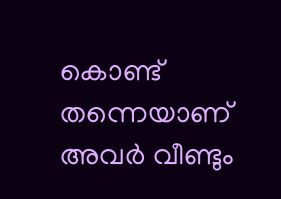കൊണ്ട് തന്നെയാണ് അവ‍ർ വീണ്ടും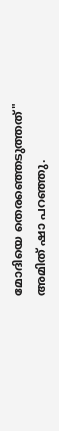മോദിയെ തെരഞ്ഞെടുത്തത്" അമിത് ഷാ പറഞ്ഞു.